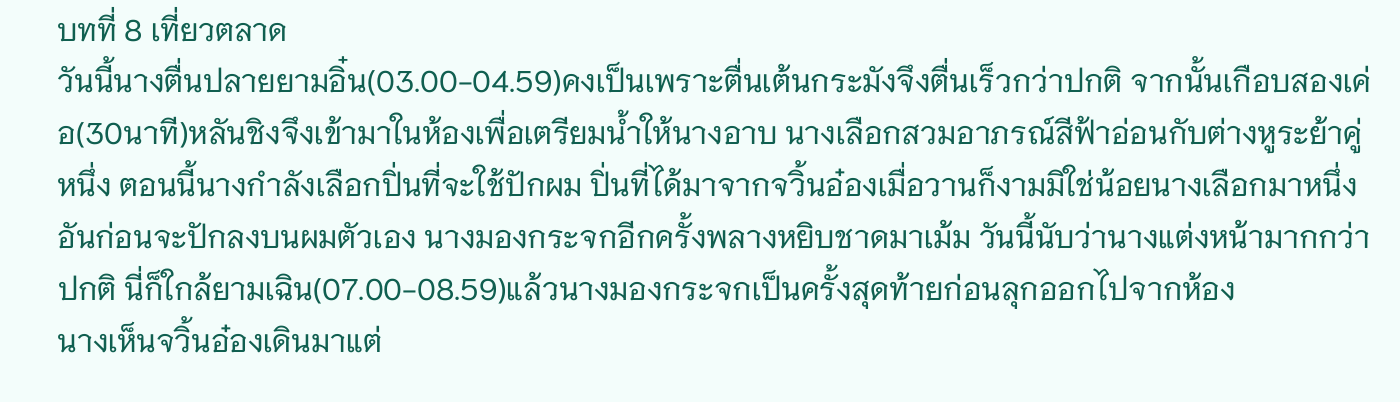บทที่ 8 เที่ยวตลาด
วันนี้นางตื่นปลายยามอิ๋น(03.00-04.59)คงเป็นเพราะตื่นเต้นกระมังจึงตื่นเร็วกว่าปกติ จากนั้นเกือบสองเค่อ(30นาที)หลันชิงจึงเข้ามาในห้องเพื่อเตรียมน้ำให้นางอาบ นางเลือกสวมอาภรณ์สีฟ้าอ่อนกับต่างหูระย้าคู่หนึ่ง ตอนนี้นางกำลังเลือกปิ่นที่จะใช้ปักผม ปิ่นที่ได้มาจากจวิ้นอ๋องเมื่อวานก็งามมิใช่น้อยนางเลือกมาหนึ่งอันก่อนจะปักลงบนผมตัวเอง นางมองกระจกอีกครั้งพลางหยิบชาดมาเม้ม วันนี้นับว่านางแต่งหน้ามากกว่าปกติ นี่ก็ใกล้ยามเฉิน(07.00-08.59)แล้วนางมองกระจกเป็นครั้งสุดท้ายก่อนลุกออกไปจากห้อง
นางเห็นจวิ้นอ๋องเดินมาแต่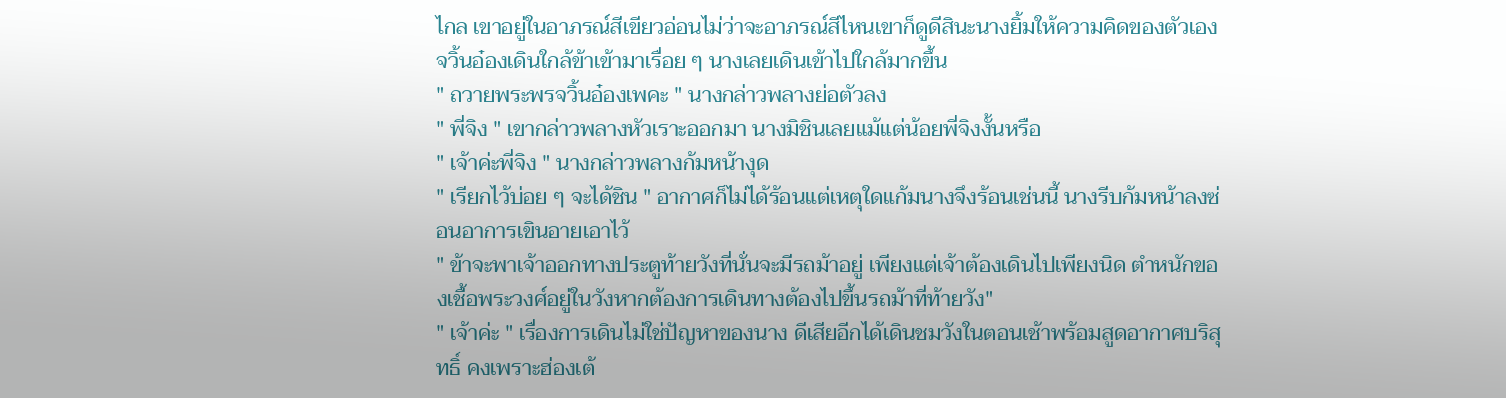ไกล เขาอยู่ในอาภรณ์สีเขียวอ่อนไม่ว่าจะอาภรณ์สีไหนเขาก็ดูดีสินะนางยิ้มให้ความคิดของตัวเอง จวิ้นอ๋องเดินใกล้ข้าเข้ามาเรื่อย ๆ นางเลยเดินเข้าไปใกล้มากขึ้น
" ถวายพระพรจวิ้นอ๋องเพคะ " นางกล่าวพลางย่อตัวลง
" พี่จิง " เขากล่าวพลางหัวเราะออกมา นางมิชินเลยแม้แต่น้อยพี่จิงงั้นหรือ
" เจ้าค่ะพี่จิง " นางกล่าวพลางก้มหน้างุด
" เรียกไว้บ่อย ๆ จะได้ชิน " อากาศก็ไม่ได้ร้อนแต่เหตุใดแก้มนางจึงร้อนเช่นนี้ นางรีบก้มหน้าลงซ่อนอาการเขินอายเอาไว้
" ข้าจะพาเจ้าออกทางประตูท้ายวังที่นั่นจะมีรถม้าอยู่ เพียงแต่เจ้าต้องเดินไปเพียงนิด ตำหนักของเชื้อพระวงศ์อยู่ในวังหากต้องการเดินทางต้องไปขึ้นรถม้าที่ท้ายวัง"
" เจ้าค่ะ " เรื่องการเดินไม่ใช่ปัญหาของนาง ดีเสียอีกได้เดินชมวังในตอนเช้าพร้อมสูดอากาศบริสุทธิ์ คงเพราะฮ่องเต้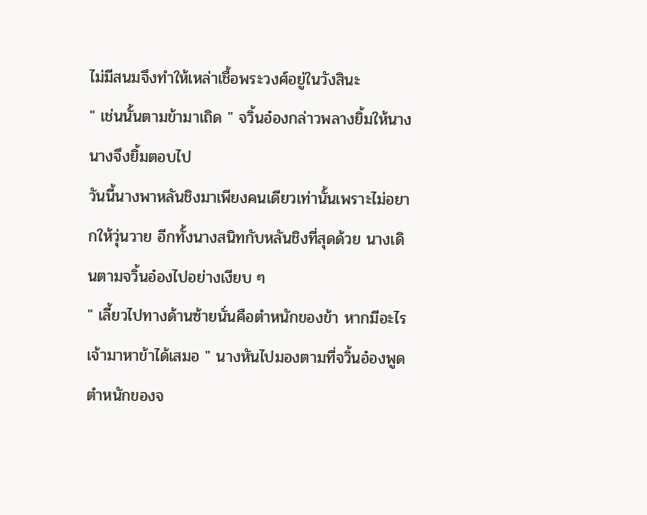ไม่มีสนมจึงทำให้เหล่าเชื้อพระวงศ์อยู่ในวังสินะ
" เช่นนั้นตามข้ามาเถิด " จวิ้นอ๋องกล่าวพลางยิ้มให้นาง นางจึงยิ้มตอบไป
วันนี้นางพาหลันชิงมาเพียงคนเดียวเท่านั้นเพราะไม่อยากให้วุ่นวาย อีกทั้งนางสนิทกับหลันชิงที่สุดด้วย นางเดินตามจวิ้นอ๋องไปอย่างเงียบ ๆ
" เลี้ยวไปทางด้านซ้ายนั่นคือตำหนักของข้า หากมีอะไรเจ้ามาหาข้าได้เสมอ " นางหันไปมองตามที่จวิ้นอ๋องพูด ตำหนักของจ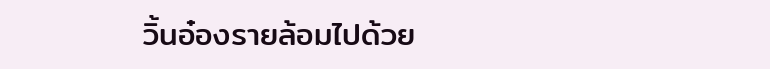วิ้นอ๋องรายล้อมไปด้วย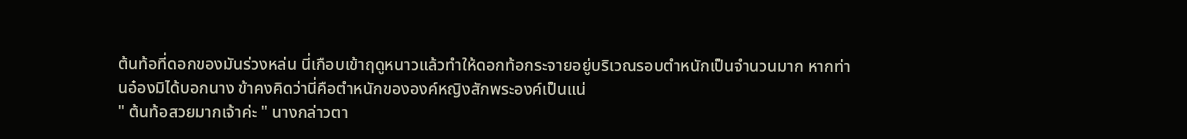ต้นท้อที่ดอกของมันร่วงหล่น นี่เกือบเข้าฤดูหนาวแล้วทำให้ดอกท้อกระจายอยู่บริเวณรอบตำหนักเป็นจำนวนมาก หากท่านอ๋องมิได้บอกนาง ข้าคงคิดว่านี่คือตำหนักขององค์หญิงสักพระองค์เป็นแน่
" ต้นท้อสวยมากเจ้าค่ะ " นางกล่าวตา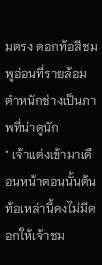มตรง ดอกท้อสีชมพูอ่อนที่รายล้อมตำหนักช่างเป็นภาพที่น่าดูนัก
" เจ้าแต่งเข้ามาเดือนหน้าตอนนั้นต้นท้อเหล่านี้คงไม่มีดอกให้เจ้าชม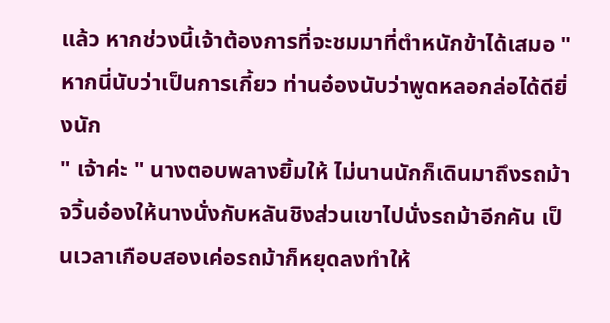แล้ว หากช่วงนี้เจ้าต้องการที่จะชมมาที่ตำหนักข้าได้เสมอ " หากนี่นับว่าเป็นการเกี้ยว ท่านอ๋องนับว่าพูดหลอกล่อได้ดียิ่งนัก
" เจ้าค่ะ " นางตอบพลางยิ้มให้ ไม่นานนักก็เดินมาถึงรถม้า จวิ้นอ๋องให้นางนั่งกับหลันชิงส่วนเขาไปนั่งรถม้าอีกคัน เป็นเวลาเกือบสองเค่อรถม้าก็หยุดลงทำให้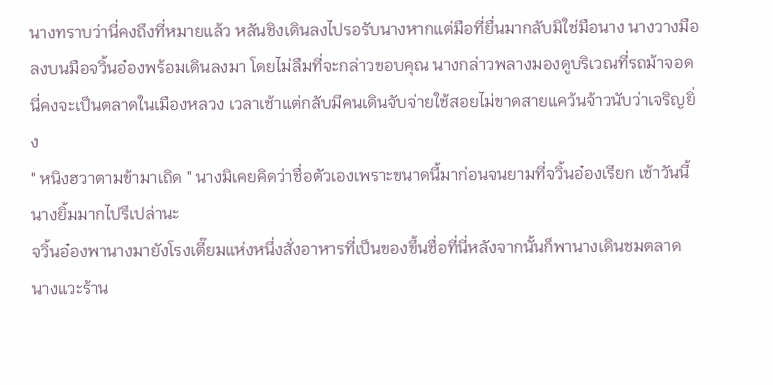นางทราบว่านี่คงถึงที่หมายแล้ว หลันชิงเดินลงไปรอรับนางหากแต่มือที่ยื่นมากลับมิใช่มือนาง นางวางมือลงบนมือจวิ้นอ๋องพร้อมเดินลงมา โดยไม่ลืมที่จะกล่าวขอบคุณ นางกล่าวพลางมองดูบริเวณที่รถม้าจอด นี่คงจะเป็นตลาดในเมืองหลวง เวลาเช้าแต่กลับมีคนเดินจับจ่ายใช้สอยไม่ขาดสายแคว้นจ้าวนับว่าเจริญยิ่ง
" หนิงฮวาตามข้ามาเถิด " นางมิเคยคิดว่าชื่อตัวเองเพราะขนาดนี้มาก่อนจนยามที่จวิ้นอ๋องเรียก เช้าวันนี้นางยิ้มมากไปรึเปล่านะ
จวิ้นอ๋องพานางมายังโรงเตี๊ยมแห่งหนึ่งสั่งอาหารที่เป็นของขึ้นชื่อที่นี่หลังจากนั้นก็พานางเดินชมตลาด นางแวะร้าน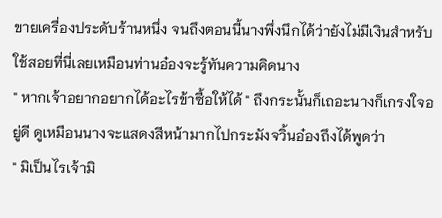ขายเครื่องประดับร้านหนึ่ง จนถึงตอนนี้นางพึ่งนึกได้ว่ายังไม่มีเงินสำหรับใช้สอยที่นี่เลยเหมือนท่านอ๋องจะรู้ทันความคิดนาง
" หากเจ้าอยากอยากได้อะไรข้าซื้อให้ได้ " ถึงกระนั้นก็เถอะนางก็เกรงใจอยู่ดี ดูเหมือนนางจะแสดงสีหน้ามากไปกระมังจวิ้นอ๋องถึงได้พูดว่า
" มิเป็นไรเจ้ามิ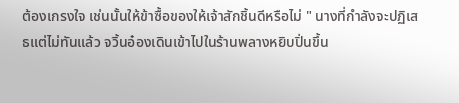ต้องเกรงใจ เช่นนั้นให้ข้าซื้อของให้เจ้าสักชิ้นดีหรือไม่ " นางที่กำลังจะปฏิเสธแต่ไม่ทันแล้ว จวิ้นอ๋องเดินเข้าไปในร้านพลางหยิบปิ่นขึ้น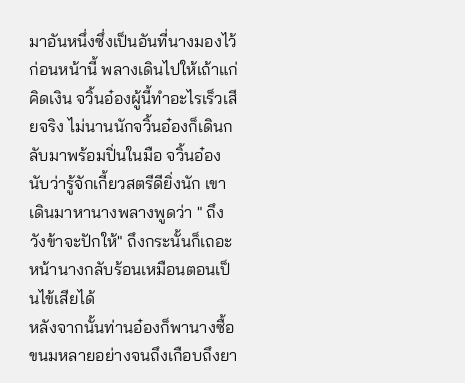มาอันหนึ่งซึ่งเป็นอันที่นางมองไว้ก่อนหน้านี้ พลางเดินไปให้เถ้าแก่คิดเงิน จวิ้นอ๋องผู้นี้ทำอะไรเร็วเสียจริง ไม่นานนักจวิ้นอ๋องก็เดินกลับมาพร้อมปิ่นในมือ จวิ้นอ๋องนับว่ารู้จักเกี้ยวสตรีดียิ่งนัก เขาเดินมาหานางพลางพูดว่า " ถึงวังข้าจะปักให้" ถึงกระนั้นก็เถอะหน้านางกลับร้อนเหมือนตอนเป็นไข้เสียได้
หลังจากนั้นท่านอ๋องก็พานางซื้อขนมหลายอย่างจนถึงเกือบถึงยา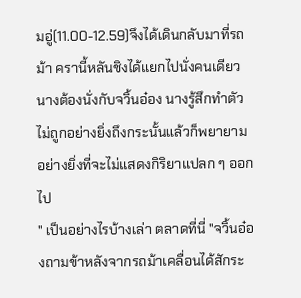มอู่(11.00-12.59)จึงได้เดินกลับมาที่รถม้า ครานี้หลันชิงได้แยกไปนั่งคนเดียวนางต้องนั่งกับจวิ้นอ๋อง นางรู้สึกทำตัวไม่ถูกอย่างยิ่งถึงกระนั้นแล้วก็พยายามอย่างยิ่งที่จะไม่แสดงกิริยาแปลก ๆ ออกไป
" เป็นอย่างไรบ้างเล่า ตลาดที่นี่ "จวิ้นอ๋องถามข้าหลังจากรถม้าเคลื่อนได้สักระ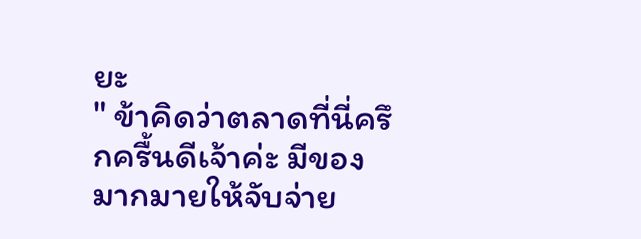ยะ
" ข้าคิดว่าตลาดที่นี่ครึกครื้นดีเจ้าค่ะ มีของมากมายให้จับจ่าย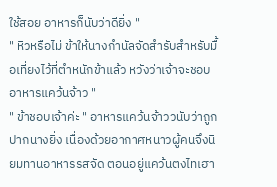ใช้สอย อาหารก็นับว่าดียิ่ง "
" หิวหรือไม่ ข้าให้นางกำนัลจัดสำรับสำหรับมื้อเที่ยงไว้ที่ตำหนักข้าแล้ว หวังว่าเจ้าจะชอบอาหารแคว้นจ้าว "
" ข้าชอบเจ้าค่ะ " อาหารแคว้นจ้าววนับว่าถูกปากนางยิ่ง เนื่องด้วยอากาศหนาวผู้คนจึงนิยมทานอาหารรสจัด ตอนอยู่แคว้นตงไทเฮา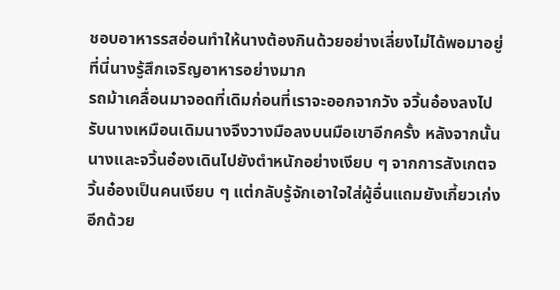ชอบอาหารรสอ่อนทำให้นางต้องกินด้วยอย่างเลี่ยงไม่ได้พอมาอยู่ที่นี่นางรู้สึกเจริญอาหารอย่างมาก
รถม้าเคลื่อนมาจอดที่เดิมก่อนที่เราจะออกจากวัง จวิ้นอ๋องลงไปรับนางเหมือนเดิมนางจึงวางมือลงบนมือเขาอีกครั้ง หลังจากนั้นนางและจวิ้นอ๋องเดินไปยังตำหนักอย่างเงียบ ๆ จากการสังเกตจวิ้นอ๋องเป็นคนเงียบ ๆ แต่กลับรู้จักเอาใจใส่ผู้อื่นแถมยังเกี้ยวเก่งอีกด้วย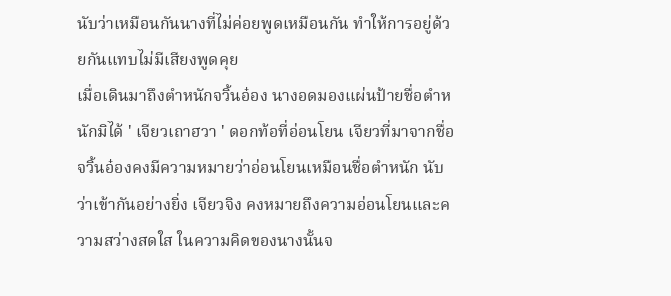นับว่าเหมือนกันนางที่ไม่ค่อยพูดเหมือนกัน ทำให้การอยู่ด้วยกันแทบไม่มีเสียงพูดคุย
เมื่อเดินมาถึงตำหนักจวิ้นอ๋อง นางอดมองแผ่นป้ายชื่อตำหนักมิได้ ' เจียวเถาฮวา ' ดอกท้อที่อ่อนโยน เจียวที่มาจากชื่อจวิ้นอ๋องคงมีความหมายว่าอ่อนโยนเหมือนชื่อตำหนัก นับว่าเข้ากันอย่างยิ่ง เจียวจิง คงหมายถึงความอ่อนโยนและความสว่างสดใส ในความคิดของนางนั้นจ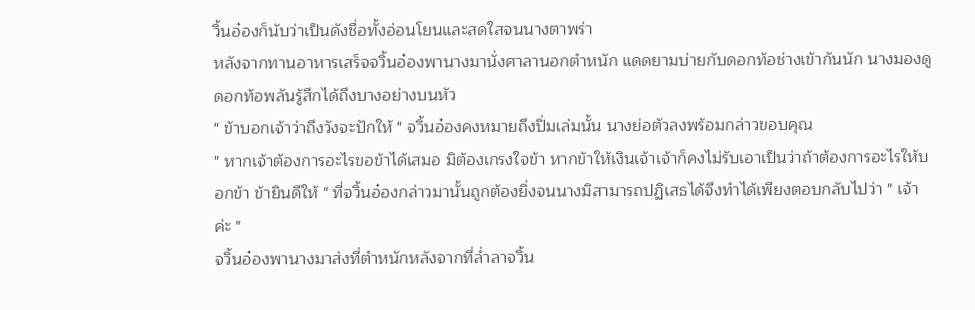วิ้นอ๋องก็นับว่าเป็นดังชื่อทั้งอ่อนโยนและสดใสจนนางตาพร่า
หลังจากทานอาหารเสร็จจวิ้นอ๋องพานางมานั่งศาลานอกตำหนัก แดดยามบ่ายกับดอกท้อช่างเข้ากันนัก นางมองดูดอกท้อพลันรู้สึกได้ถึงบางอย่างบนหัว
" ข้าบอกเจ้าว่าถึงวังจะปักให้ " จวิ้นอ๋องคงหมายถึงปิ่มเล่มนั้น นางย่อตัวลงพร้อมกล่าวขอบคุณ
" หากเจ้าต้องการอะไรขอข้าได้เสมอ มิต้องเกรงใจข้า หากข้าให้เงินเจ้าเจ้าก็คงไม่รับเอาเป็นว่าถ้าต้องการอะไรให้บอกข้า ข้ายินดีให้ " ที่จวิ้นอ๋องกล่าวมานั้นถูกต้องยิ่งจนนางมิสามารถปฏิเสธได้จึงทำได้เพียงตอบกลับไปว่า " เจ้าค่ะ "
จวิ้นอ๋องพานางมาส่งที่ตำหนักหลังจากที่ล่ำลาจวิ้น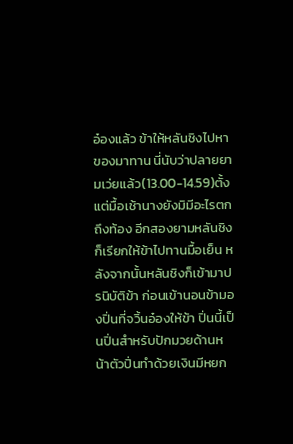อ๋องแล้ว ข้าให้หลันชิงไปหาของมาทาน นี่นับว่าปลายยามเว่ยแล้ว(13.00-14.59)ตั้งแต่มื้อเช้านางยังมิมีอะไรตกถึงท้อง อีกสองยามหลันชิงก็เรียกให้ข้าไปทานมื้อเย็น หลังจากนั้นหลันชิงก็เข้ามาปรนิบัติข้า ก่อนเข้านอนข้ามองปิ่นที่จวิ้นอ๋องให้ข้า ปิ่นนี้เป็นปิ่นสำหรับปักมวยด้านหน้าตัวปิ่นทำด้วยเงินมีหยก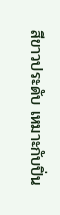สีขาวประดับ เหมาะกับปิ่น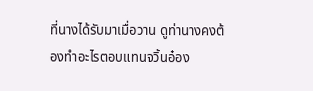ที่นางได้รับมาเมื่อวาน ดูท่านางคงต้องทำอะไรตอบแทนจวิ้นอ๋อง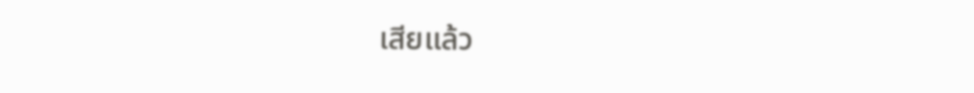เสียแล้ว